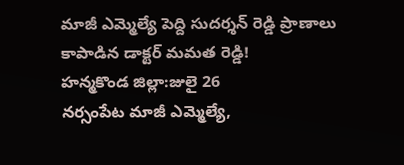మాజీ ఎమ్మెల్యే పెద్ది సుదర్శన్ రెడ్డి ప్రాణాలు కాపాడిన డాక్టర్ మమత రెడ్డి!
హన్మకొండ జిల్లా:జులై 26
నర్సంపేట మాజీ ఎమ్మెల్యే,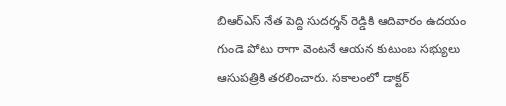బిఆర్ఎస్ నేత పెద్ది సుదర్శన్ రెడ్డికి ఆదివారం ఉదయం గుండె పోటు రాగా వెంటనే ఆయన కుటుంబ సభ్యులు ఆసుపత్రికి తరలించారు. సకాలంలో డాక్టర్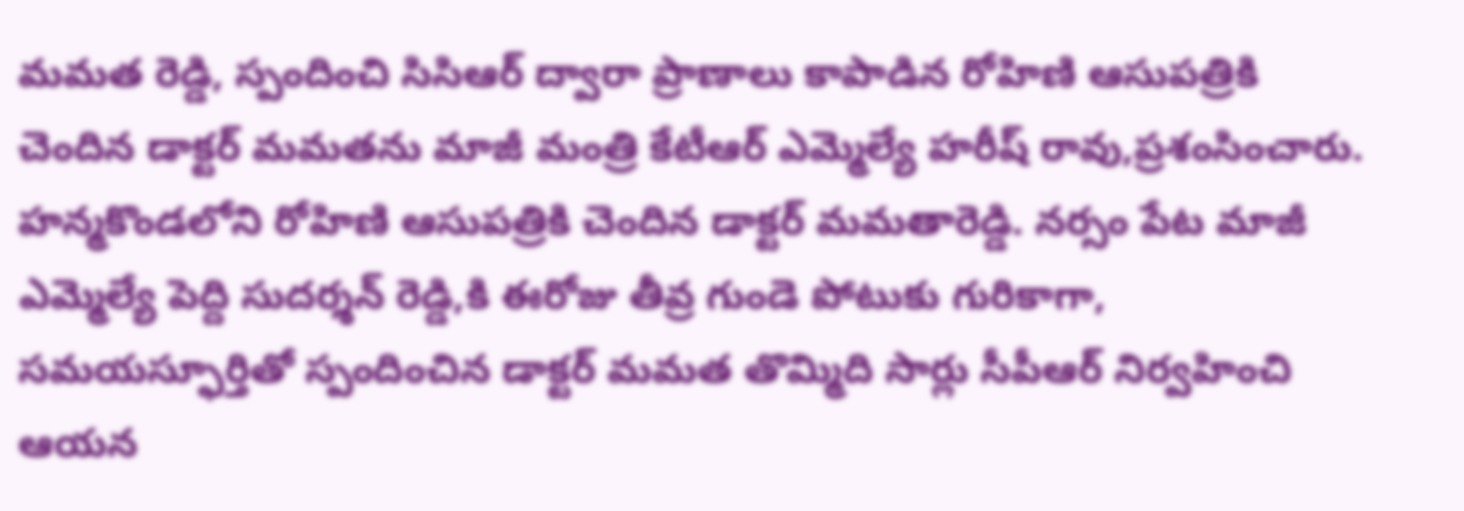మమత రెడ్డి, స్పందించి సిసిఆర్ ద్వారా ప్రాణాలు కాపాడిన రోహిణి ఆసుపత్రికి చెందిన డాక్టర్ మమతను మాజీ మంత్రి కేటీఆర్ ఎమ్మెల్యే హరీష్ రావు,ప్రశంసించారు.
హన్మకొండలోని రోహిణి ఆసుపత్రికి చెందిన డాక్టర్ మమతారెడ్డి. నర్సం పేట మాజీ ఎమ్మెల్యే పెద్ది సుదర్శన్ రెడ్డి,కి ఈరోజు తీవ్ర గుండె పోటుకు గురికాగా, సమయస్ఫూర్తితో స్పందించిన డాక్టర్ మమత తొమ్మిది సార్లు సీపీఆర్ నిర్వహించి ఆయన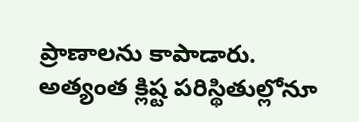ప్రాణాలను కాపాడారు.
అత్యంత క్లిష్ట పరిస్థితుల్లోనూ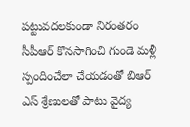పట్టువదలకుండా నిరంతరం సీపీఆర్ కొనసాగించి గుండె మళ్లీ స్పందించేలా చేయడంతో బిఆర్ ఎస్ శ్రేణులతో పాటు వైద్య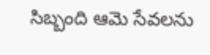సిబ్బంది ఆమె సేవలను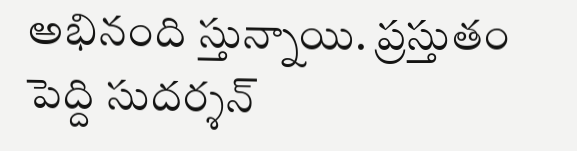అభినంది స్తున్నాయి. ప్రస్తుతం పెద్ది సుదర్శన్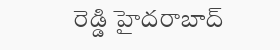రెడ్డి హైదరాబాద్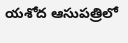యశోద ఆసుపత్రిలో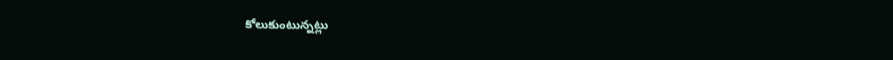కోలుకుంటున్నట్లు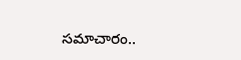సమాచారం..